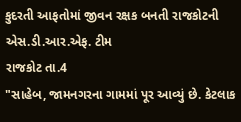કુદરતી આફતોમાં જીવન રક્ષક બનતી રાજકોટની એસ.ડી.આર.એફ. ટીમ
રાજકોટ તા.4
"સાહેબ, જામનગરના ગામમાં પૂર આવ્યું છે. કેટલાક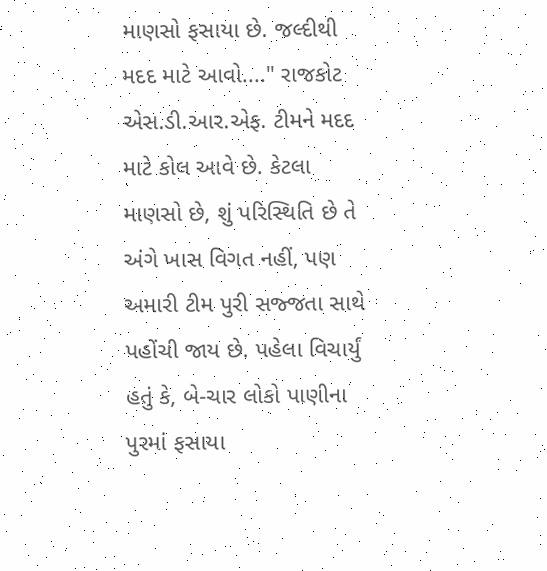માણસો ફસાયા છે. જલ્દીથી મદદ માટે આવો...." રાજકોટ એસ.ડી.આર.એફ. ટીમને મદદ માટે કોલ આવે છે. કેટલા માણસો છે, શું પરિસ્થિતિ છે તે અંગે ખાસ વિગત નહીં, પણ અમારી ટીમ પુરી સજ્જતા સાથે પહોંચી જાય છે. પહેલા વિચાર્યું હતું કે, બે-ચાર લોકો પાણીના પુરમાં ફસાયા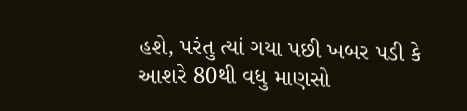હશે, પરંતુ ત્યાં ગયા પછી ખબર પડી કે આશરે 80થી વધુ માણસો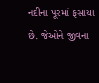નદીના પૂરમાં ફસાયા છે. જેઓને જીવના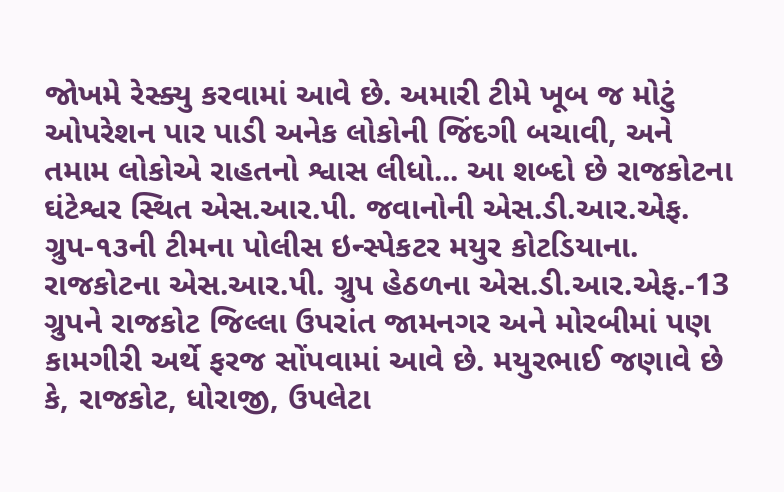જોખમે રેસ્ક્યુ કરવામાં આવે છે. અમારી ટીમે ખૂબ જ મોટું ઓપરેશન પાર પાડી અનેક લોકોની જિંદગી બચાવી, અને તમામ લોકોએ રાહતનો શ્વાસ લીધો... આ શબ્દો છે રાજકોટના ઘંટેશ્વર સ્થિત એસ.આર.પી. જવાનોની એસ.ડી.આર.એફ. ગ્રુપ-૧૩ની ટીમના પોલીસ ઇન્સ્પેકટર મયુર કોટડિયાના. રાજકોટના એસ.આર.પી. ગ્રુપ હેઠળના એસ.ડી.આર.એફ.-13 ગ્રુપને રાજકોટ જિલ્લા ઉપરાંત જામનગર અને મોરબીમાં પણ કામગીરી અર્થે ફરજ સોંપવામાં આવે છે. મયુરભાઈ જણાવે છે કે, રાજકોટ, ધોરાજી, ઉપલેટા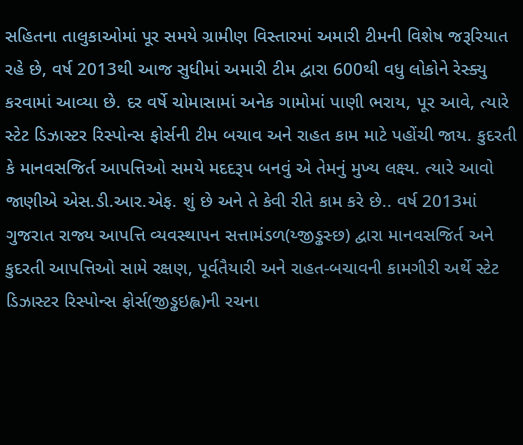સહિતના તાલુકાઓમાં પૂર સમયે ગ્રામીણ વિસ્તારમાં અમારી ટીમની વિશેષ જરૂરિયાત રહે છે, વર્ષ 2013થી આજ સુધીમાં અમારી ટીમ દ્વારા 600થી વધુ લોકોને રેસ્ક્યુ કરવામાં આવ્યા છે. દર વર્ષે ચોમાસામાં અનેક ગામોમાં પાણી ભરાય, પૂર આવે, ત્યારે સ્ટેટ ડિઝાસ્ટર રિસ્પોન્સ ફોર્સની ટીમ બચાવ અને રાહત કામ માટે પહોંચી જાય. કુદરતી કે માનવસજિર્ત આપત્તિઓ સમયે મદદરૂપ બનવું એ તેમનું મુખ્ય લક્ષ્ય. ત્યારે આવો જાણીએ એસ.ડી.આર.એફ. શું છે અને તે કેવી રીતે કામ કરે છે.. વર્ષ 2013માં ગુજરાત રાજ્ય આપત્તિ વ્યવસ્થાપન સત્તામંડળ(ય્જીડ્ઢસ્છ) દ્વારા માનવસજિર્ત અને કુદરતી આપત્તિઓ સામે રક્ષણ, પૂર્વતૈયારી અને રાહત-બચાવની કામગીરી અર્થે સ્ટેટ ડિઝાસ્ટર રિસ્પોન્સ ફોર્સ(જીડ્ઢઇહ્લ)ની રચના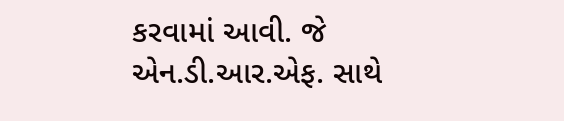કરવામાં આવી. જે એન.ડી.આર.એફ. સાથે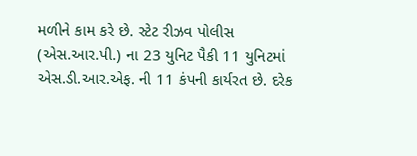મળીને કામ કરે છે. સ્ટેટ રીઝવ પોલીસ (એસ.આર.પી.) ના 23 યુનિટ પૈકી 11 યુનિટમાં એસ.ડી.આર.એફ. ની 11 કંપની કાર્યરત છે. દરેક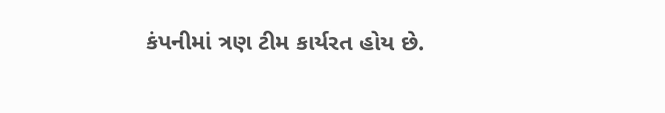કંપનીમાં ત્રણ ટીમ કાર્યરત હોય છે.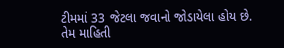ટીમમાં 33 જેટલા જવાનો જોડાયેલા હોય છે. તેમ માહિતી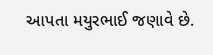આપતા મયુરભાઈ જણાવે છે.